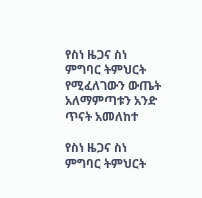የስነ ዜጋና ስነ ምግባር ትምህርት የሚፈለገውን ውጤት አለማምጣቱን አንድ ጥናት አመለከተ

የስነ ዜጋና ስነ ምግባር ትምህርት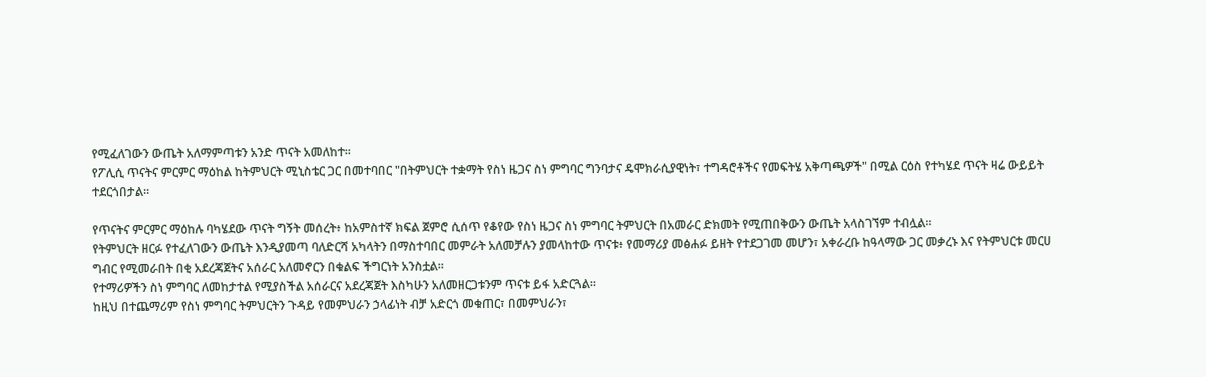የሚፈለገውን ውጤት አለማምጣቱን አንድ ጥናት አመለከተ።
የፖሊሲ ጥናትና ምርምር ማዕከል ከትምህርት ሚኒስቴር ጋር በመተባበር "በትምህርት ተቋማት የስነ ዜጋና ስነ ምግባር ግንባታና ዴሞክራሲያዊነት፣ ተግዳሮቶችና የመፍትሄ አቅጣጫዎች" በሚል ርዕስ የተካሄደ ጥናት ዛሬ ውይይት ተደርጎበታል።

የጥናትና ምርምር ማዕከሉ ባካሄደው ጥናት ግኝት መሰረት፥ ከአምስተኛ ክፍል ጀምሮ ሲሰጥ የቆየው የስነ ዜጋና ስነ ምግባር ትምህርት በአመራር ድክመት የሚጠበቅውን ውጤት አላስገኘም ተብሏል።
የትምህርት ዘርፉ የተፈለገውን ውጤት እንዲያመጣ ባለድርሻ አካላትን በማስተባበር መምራት አለመቻሉን ያመላከተው ጥናቱ፥ የመማሪያ መፅሐፉ ይዘት የተደጋገመ መሆን፣ አቀራረቡ ከዓላማው ጋር መቃረኑ እና የትምህርቱ መርሀ ግብር የሚመራበት በቂ አደረጃጀትና አሰራር አለመኖርን በቁልፍ ችግርነት አንስቷል።
የተማሪዎችን ስነ ምግባር ለመከታተል የሚያስችል አሰራርና አደረጃጀት እስካሁን አለመዘርጋቱንም ጥናቱ ይፋ አድርጓል።
ከዚህ በተጨማሪም የስነ ምግባር ትምህርትን ጉዳይ የመምህራን ኃላፊነት ብቻ አድርጎ መቁጠር፣ በመምህራን፣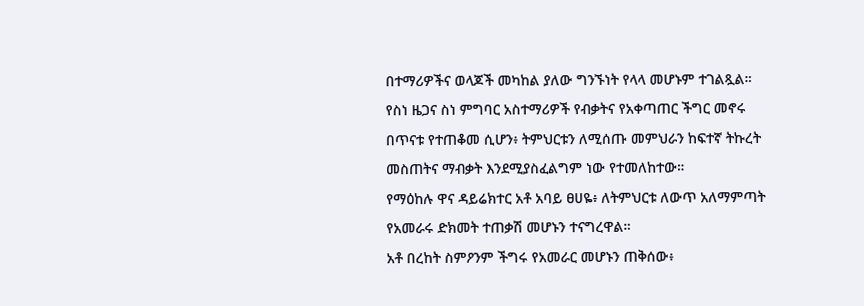በተማሪዎችና ወላጆች መካከል ያለው ግንኙነት የላላ መሆኑም ተገልጿል።
የስነ ዜጋና ስነ ምግባር አስተማሪዎች የብቃትና የአቀጣጠር ችግር መኖሩ በጥናቱ የተጠቆመ ሲሆን፥ ትምህርቱን ለሚሰጡ መምህራን ከፍተኛ ትኩረት መስጠትና ማብቃት እንደሚያስፈልግም ነው የተመለከተው።
የማዕከሉ ዋና ዳይሬክተር አቶ አባይ ፀሀዬ፥ ለትምህርቱ ለውጥ አለማምጣት የአመራሩ ድክመት ተጠቃሽ መሆኑን ተናግረዋል።
አቶ በረከት ስምዖንም ችግሩ የአመራር መሆኑን ጠቅሰው፥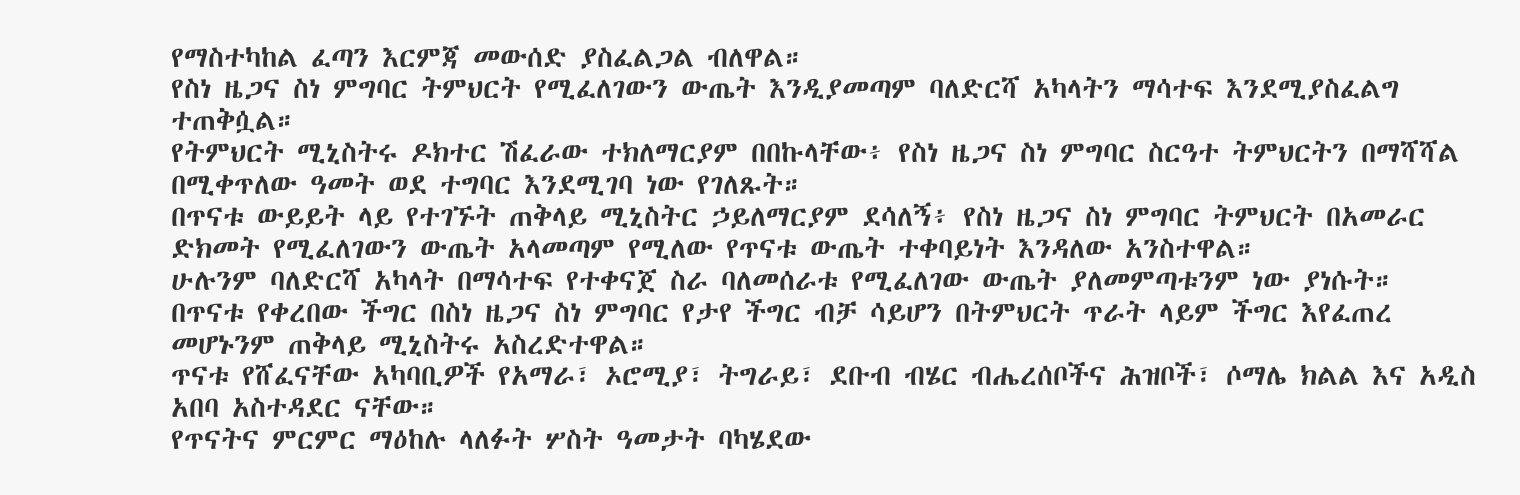የማስተካከል ፈጣን እርምጃ መውሰድ ያስፈልጋል ብለዋል።
የስነ ዜጋና ስነ ምግባር ትምህርት የሚፈለገውን ውጤት እንዲያመጣም ባለድርሻ አካላትን ማሳተፍ እንደሚያስፈልግ ተጠቅሷል።
የትምህርት ሚኒስትሩ ዶክተር ሽፈራው ተክለማርያም በበኩላቸው፥ የስነ ዜጋና ስነ ምግባር ስርዓተ ትምህርትን በማሻሻል በሚቀጥለው ዓመት ወደ ተግባር እንደሚገባ ነው የገለጹት።
በጥናቱ ውይይት ላይ የተገኙት ጠቅላይ ሚኒስትር ኃይለማርያም ደሳለኝ፥ የስነ ዜጋና ስነ ምግባር ትምህርት በአመራር ድክመት የሚፈለገውን ውጤት አላመጣም የሚለው የጥናቱ ውጤት ተቀባይነት እንዳለው አንስተዋል።
ሁሉንም ባለድርሻ አካላት በማሳተፍ የተቀናጀ ስራ ባለመሰራቱ የሚፈለገው ውጤት ያለመምጣቱንም ነው ያነሱት።
በጥናቱ የቀረበው ችግር በስነ ዜጋና ስነ ምግባር የታየ ችግር ብቻ ሳይሆን በትምህርት ጥራት ላይም ችግር እየፈጠረ መሆኑንም ጠቅላይ ሚኒስትሩ አስረድተዋል።
ጥናቱ የሸፈናቸው አካባቢዎች የአማራ፣ ኦሮሚያ፣ ትግራይ፣ ደቡብ ብሄር ብሔረሰቦችና ሕዝቦች፣ ሶማሌ ክልል እና አዲስ አበባ አስተዳደር ናቸው።
የጥናትና ምርምር ማዕከሉ ላለፉት ሦስት ዓመታት ባካሄደው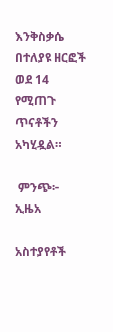እንቅስቃሴ በተለያዩ ዘርፎች ወደ 14 የሚጠጉ ጥናቶችን አካሂዷል።

 ምንጭ፦ ኢዜአ

አስተያየቶች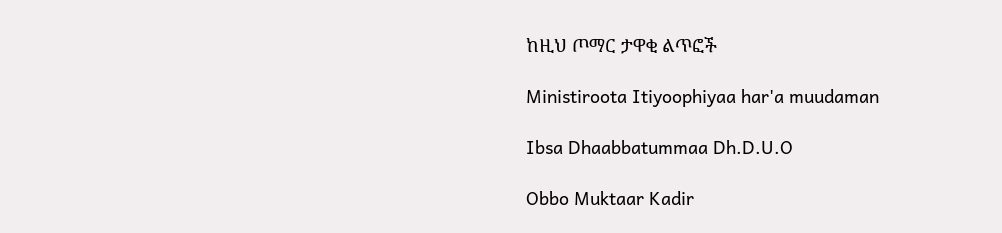ከዚህ ጦማር ታዋቂ ልጥፎች

Ministiroota Itiyoophiyaa har'a muudaman

Ibsa Dhaabbatummaa Dh.D.U.O

Obbo Muktaar Kadir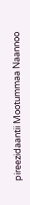pireezidaantii Mootummaa Naannoo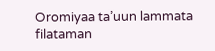Oromiyaa ta’uun lammata filataman